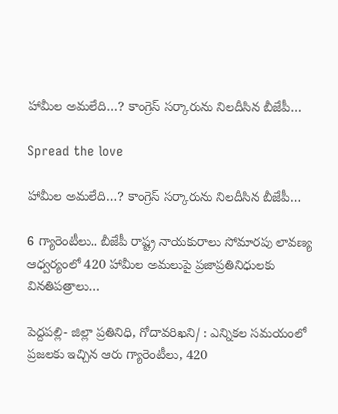హామీల అమలేది…? కాంగ్రెస్‌ సర్కారును నిలదీసిన బీజేపీ…

Spread the love

హామీల అమలేది…? కాంగ్రెస్‌ సర్కారును నిలదీసిన బీజేపీ…

6 గ్యారెంటీలు.. బీజేపీ రాష్ట్ర నాయకురాలు సోమారపు లావణ్య ఆధ్వర్యంలో 420 హామీల అమలుపై ప్రజాప్రతినిధులకు వినతిపత్రాలు…

పెద్దపల్లి- జిల్లా ప్రతినిధి, గోదావరిఖని/ : ఎన్నికల సమయంలో ప్రజలకు ఇచ్చిన ఆరు గ్యారెంటీలు, 420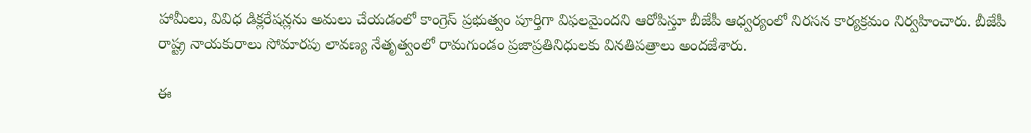హామీలు, వివిధ డిక్లరేషన్లను అమలు చేయడంలో కాంగ్రెస్‌ ప్రభుత్వం పూర్తిగా విఫలమైందని ఆరోపిస్తూ బీజేపీ ఆధ్వర్యంలో నిరసన కార్యక్రమం నిర్వహించారు. బీజేపీ రాష్ట్ర నాయకురాలు సోమారపు లావణ్య నేతృత్వంలో రామగుండం ప్రజాప్రతినిధులకు వినతిపత్రాలు అందజేశారు.

ఈ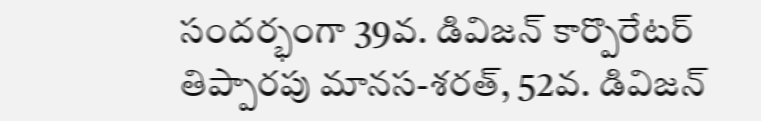సందర్భంగా 39వ. డివిజన్‌ కార్పొరేటర్‌ తిప్పారపు మానస-శరత్‌, 52వ. డివిజన్‌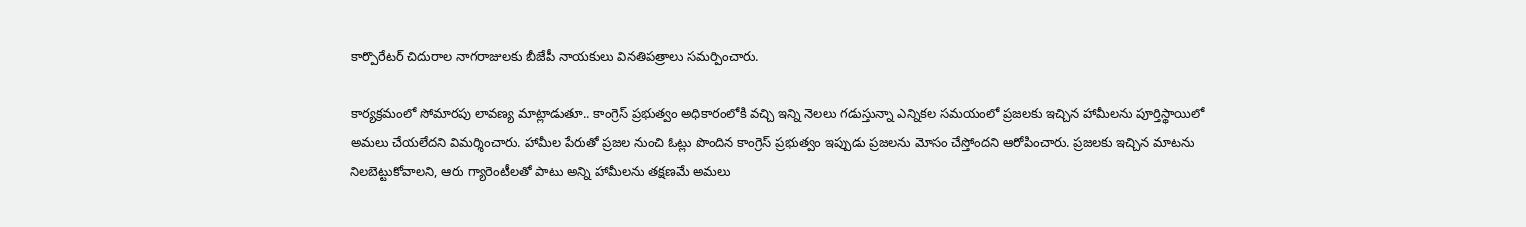కార్పొరేటర్‌ చిదురాల నాగరాజులకు బీజేపీ నాయకులు వినతిపత్రాలు సమర్పించారు.

కార్యక్రమంలో సోమారపు లావణ్య మాట్లాడుతూ.. కాంగ్రెస్‌ ప్రభుత్వం అధికారంలోకి వచ్చి ఇన్ని నెలలు గడుస్తున్నా ఎన్నికల సమయంలో ప్రజలకు ఇచ్చిన హామీలను పూర్తిస్థాయిలో అమలు చేయలేదని విమర్శించారు. హామీల పేరుతో ప్రజల నుంచి ఓట్లు పొందిన కాంగ్రెస్‌ ప్రభుత్వం ఇప్పుడు ప్రజలను మోసం చేస్తోందని ఆరోపించారు. ప్రజలకు ఇచ్చిన మాటను నిలబెట్టుకోవాలని, ఆరు గ్యారెంటీలతో పాటు అన్ని హామీలను తక్షణమే అమలు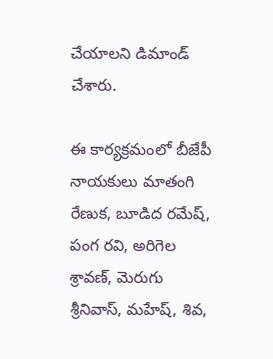చేయాలని డిమాండ్‌ చేశారు.

ఈ కార్యక్రమంలో బీజేపీ నాయకులు మాతంగి రేణుక, బూడిద రమేష్‌, పంగ రవి, అరిగెల శ్రావణ్‌, మెరుగు శ్రీనివాస్‌, మహేష్‌, శివ,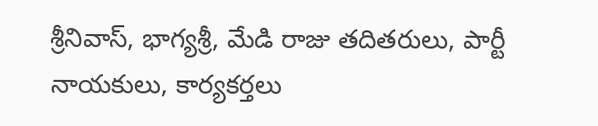శ్రీనివాస్‌, భాగ్యశ్రీ, మేడి రాజు తదితరులు, పార్టీ నాయకులు, కార్యకర్తలు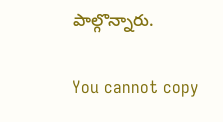పాల్గొన్నారు.

You cannot copy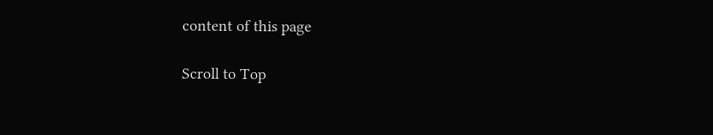content of this page

Scroll to Top